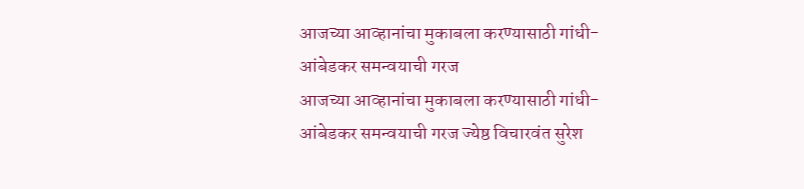आजच्या आव्हानांचा मुकाबला करण्यासाठी गांधी-आंबेडकर समन्वयाची गरज
आजच्या आव्हानांचा मुकाबला करण्यासाठी गांधी-आंबेडकर समन्वयाची गरज ज्येष्ठ विचारवंत सुरेश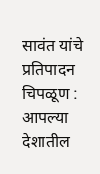सावंत यांचे प्रतिपादन चिपळूण : आपल्या देशातील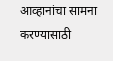आव्हानांचा सामना करण्यासाठी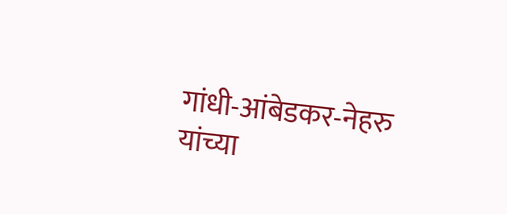गांधी-आंबेडकर-नेहरु यांच्या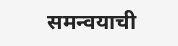समन्वयाची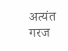अत्यंत गरज